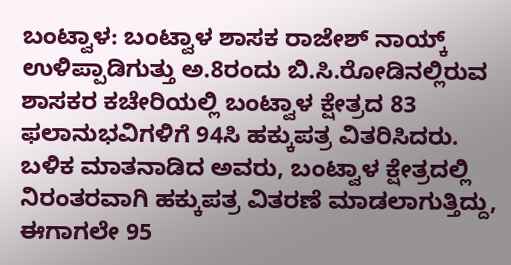ಬಂಟ್ವಾಳ: ಬಂಟ್ವಾಳ ಶಾಸಕ ರಾಜೇಶ್ ನಾಯ್ಕ್ ಉಳಿಪ್ಪಾಡಿಗುತ್ತು ಅ.8ರಂದು ಬಿ.ಸಿ.ರೋಡಿನಲ್ಲಿರುವ ಶಾಸಕರ ಕಚೇರಿಯಲ್ಲಿ ಬಂಟ್ವಾಳ ಕ್ಷೇತ್ರದ 83 ಫಲಾನುಭವಿಗಳಿಗೆ 94ಸಿ ಹಕ್ಕುಪತ್ರ ವಿತರಿಸಿದರು.
ಬಳಿಕ ಮಾತನಾಡಿದ ಅವರು, ಬಂಟ್ವಾಳ ಕ್ಷೇತ್ರದಲ್ಲಿ ನಿರಂತರವಾಗಿ ಹಕ್ಕುಪತ್ರ ವಿತರಣೆ ಮಾಡಲಾಗುತ್ತಿದ್ದು, ಈಗಾಗಲೇ 95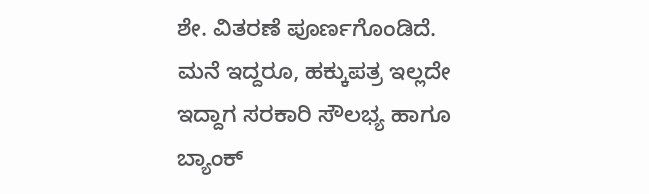ಶೇ. ವಿತರಣೆ ಪೂರ್ಣಗೊಂಡಿದೆ. ಮನೆ ಇದ್ದರೂ, ಹಕ್ಕುಪತ್ರ ಇಲ್ಲದೇ ಇದ್ದಾಗ ಸರಕಾರಿ ಸೌಲಭ್ಯ ಹಾಗೂ ಬ್ಯಾಂಕ್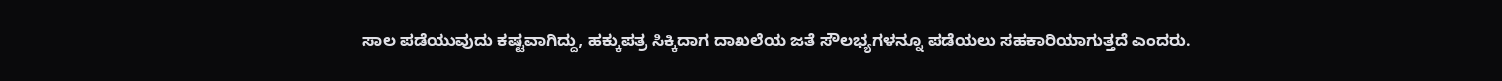ಸಾಲ ಪಡೆಯುವುದು ಕಷ್ಟವಾಗಿದ್ದು, ಹಕ್ಕುಪತ್ರ ಸಿಕ್ಕಿದಾಗ ದಾಖಲೆಯ ಜತೆ ಸೌಲಭ್ಯಗಳನ್ನೂ ಪಡೆಯಲು ಸಹಕಾರಿಯಾಗುತ್ತದೆ ಎಂದರು.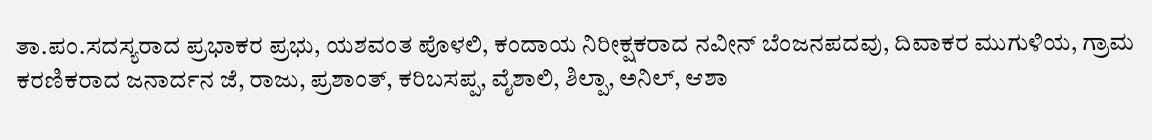ತಾ.ಪಂ.ಸದಸ್ಯರಾದ ಪ್ರಭಾಕರ ಪ್ರಭು, ಯಶವಂತ ಪೊಳಲಿ, ಕಂದಾಯ ನಿರೀಕ್ಷಕರಾದ ನವೀನ್ ಬೆಂಜನಪದವು, ದಿವಾಕರ ಮುಗುಳಿಯ, ಗ್ರಾಮ ಕರಣಿಕರಾದ ಜನಾರ್ದನ ಜೆ, ರಾಜು, ಪ್ರಶಾಂತ್, ಕರಿಬಸಪ್ಪ, ವೈಶಾಲಿ, ಶಿಲ್ಪಾ, ಅನಿಲ್, ಆಶಾ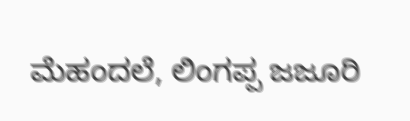ಮೆಹಂದಲೆ, ಲಿಂಗಪ್ಪ ಜಜೂರಿ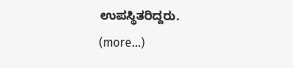ಉಪಸ್ಥಿತರಿದ್ದರು.
(more…)